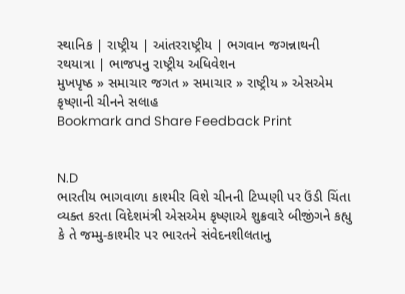સ્થાનિક | રાષ્ટ્રીય | આંતરરાષ્ટ્રીય | ભગવાન જગન્નાથની રથયાત્રા | ભાજપનુ રાષ્ટ્રીય અધિવેશન
મુખપૃષ્ઠ » સમાચાર જગત » સમાચાર » રાષ્ટ્રીય » એસએમ કૃષ્ણાની ચીનને સલાહ
Bookmark and Share Feedback Print


N.D
ભારતીય ભાગવાળા કાશ્મીર વિશે ચીનની ટિપ્પણી પર ઉંડી ચિંતા વ્યક્ત કરતા વિદેશમંત્રી એસએમ કૃષ્ણાએ શુક્રવારે બીજીંગને કહ્યુ કે તે જમ્મુ-કાશ્મીર પર ભારતને સંવેદનશીલતાનુ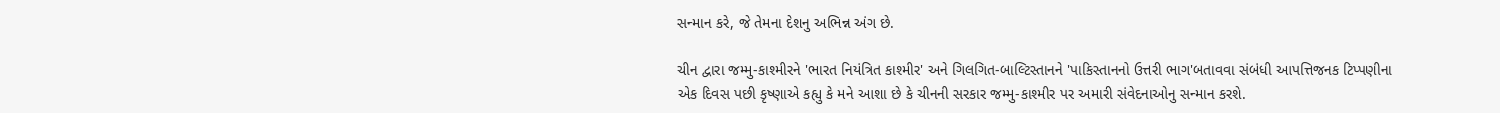સન્માન કરે, જે તેમના દેશનુ અભિન્ન અંગ છે.

ચીન દ્વારા જમ્મુ-કાશ્મીરને 'ભારત નિયંત્રિત કાશ્મીર' અને ગિલગિત-બાલ્ટિસ્તાનને 'પાકિસ્તાનનો ઉત્તરી ભાગ'બતાવવા સંબંધી આપત્તિજનક ટિપ્પણીના એક દિવસ પછી કૃષ્ણાએ કહ્યુ કે મને આશા છે કે ચીનની સરકાર જમ્મુ-કાશ્મીર પર અમારી સંવેદનાઓનુ સન્માન કરશે.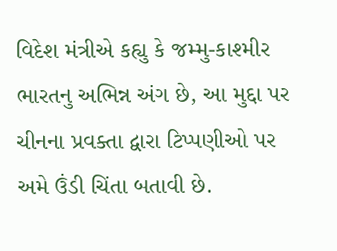વિદેશ મંત્રીએ કહ્યુ કે જમ્મુ-કાશ્મીર ભારતનુ અભિન્ન અંગ છે, આ મુદ્દા પર ચીનના પ્રવક્તા દ્વારા ટિપ્પણીઓ પર અમે ઉંડી ચિંતા બતાવી છે.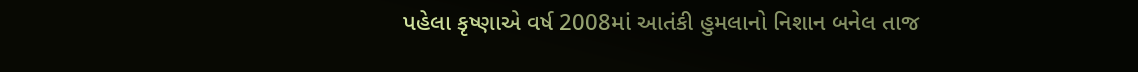પહેલા કૃષ્ણાએ વર્ષ 2008માં આતંકી હુમલાનો નિશાન બનેલ તાજ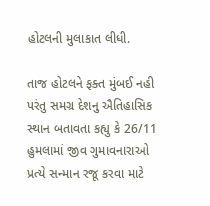હોટલની મુલાકાત લીધી.

તાજ હોટલને ફક્ત મુંબઈ નહી પરંતુ સમગ્ર દેશનુ ઐતિહાસિક સ્થાન બતાવતા કહ્યુ કે 26/11 હુમલામાં જીવ ગુમાવનારાઓ પ્રત્યે સન્માન રજૂ કરવા માટે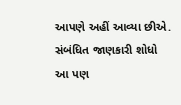આપણે અહીં આવ્યા છીએ.
સંબંધિત જાણકારી શોધો
આ પણ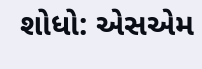શોધો: એસએમ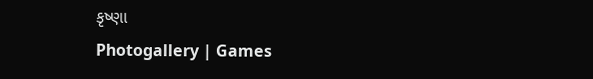કૃષ્ણા
Photogallery | Games